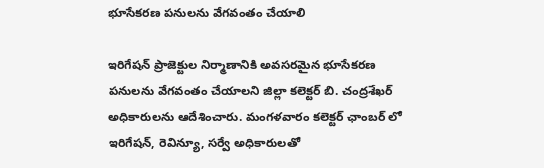భూసేకరణ పనులను వేగవంతం చేయాలి

ఇరిగేషన్ ప్రాజెక్టుల నిర్మాణానికి అవసరమైన భూసేకరణ పనులను వేగవంతం చేయాలని జిల్లా కలెక్టర్ బి. చంద్రశేఖర్ అధికారులను ఆదేశించారు. మంగళవారం కలెక్టర్ ఛాంబర్ లో ఇరిగేషన్, రెవిన్యూ, సర్వే అధికారులతో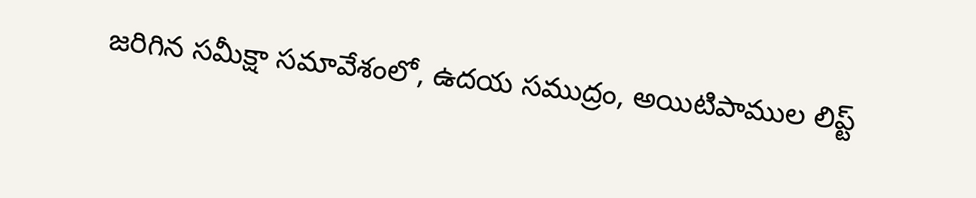జరిగిన సమీక్షా సమావేశంలో, ఉదయ సముద్రం, అయిటిపాముల లిప్ట్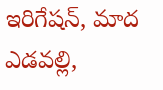ఇరిగేషన్, మాద ఎడవల్లి,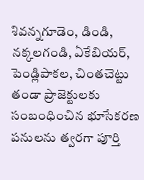శివన్నగూడెం, డిండి, నక్కలగండి, ఏకేబియర్, పెండ్లిపాకల, చింతచెట్టు తండా ప్రాజెక్టులకు సంబంధించిన భూసేకరణ పనులను త్వరగా పూర్తి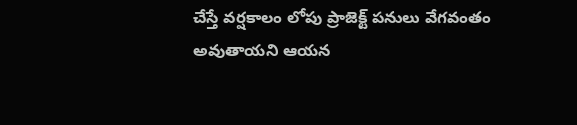చేస్తే వర్షకాలం లోపు ప్రాజెక్ట్ పనులు వేగవంతం అవుతాయని ఆయన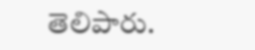తెలిపారు.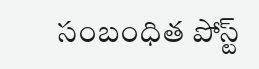సంబంధిత పోస్ట్